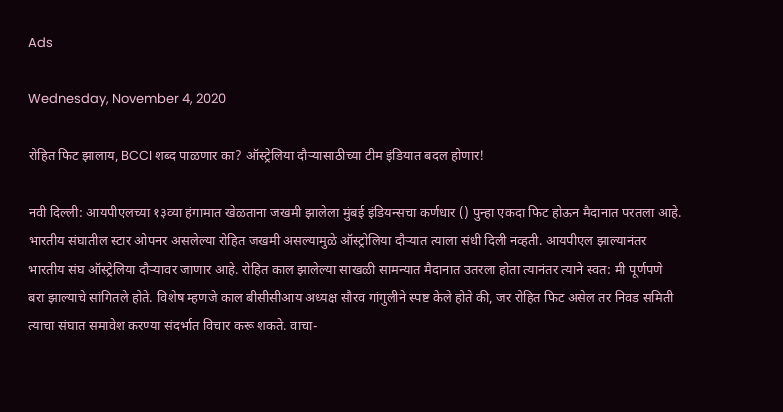Ads

Wednesday, November 4, 2020

रोहित फिट झालाय, BCCI शब्द पाळणार का? ऑस्ट्रेलिया दौऱ्यासाठीच्या टीम इंडियात बदल होणार!

नवी दिल्ली: आयपीएलच्या १३व्या हंगामात खेळताना जखमी झालेला मुंबई इंडियन्सचा कर्णधार () पुन्हा एकदा फिट होऊन मैदानात परतला आहे. भारतीय संघातील स्टार ओपनर असलेल्या रोहित जखमी असल्यामुळे ऑस्ट्रोलिया दौऱ्यात त्याला संधी दिली नव्हती. आयपीएल झाल्यानंतर भारतीय संघ ऑस्ट्रेलिया दौऱ्यावर जाणार आहे. रोहित काल झालेल्या साखळी सामन्यात मैदानात उतरला होता त्यानंतर त्याने स्वत: मी पूर्णपणे बरा झाल्याचे सांगितले होते. विशेष म्हणजे काल बीसीसीआय अध्यक्ष सौरव गांगुलीने स्पष्ट केले होते की, जर रोहित फिट असेल तर निवड समिती त्याचा संघात समावेश करण्या संदर्भात विचार करू शकते. वाचा-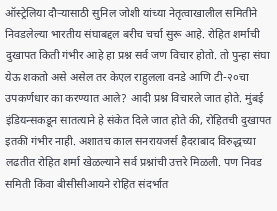ऑस्ट्रेलिया दौऱ्यासाठी सुनिल जोशी यांच्या नेतृत्वाखालील समितीने निवडलेल्या भारतीय संघाबद्दल बरीच चर्चा सुरू आहे. रोहित शर्माची दुखापत किती गंभीर आहे हा प्रश्न सर्व जण विचार होतो. तो पुन्हा संघा येऊ शकतो असे असेल तर केएल राहुलला वनडे आणि टी-२०चा उपकर्णधार का करण्यात आले? आदी प्रश्न विचारले जात होते. मुंबई इंडियन्सकडून सातत्याने हे संकेत दिले जात होते की, रोहितची दुखापत इतकी गंभीर नाही. अशातच काल सनरायजर्स हैदराबाद विरुद्धच्या लढतीत रोहित शर्मा खेळल्याने सर्व प्रश्नांची उत्तरे मिळली. पण निवड समिती किंवा बीसीसीआयने रोहित संदर्भात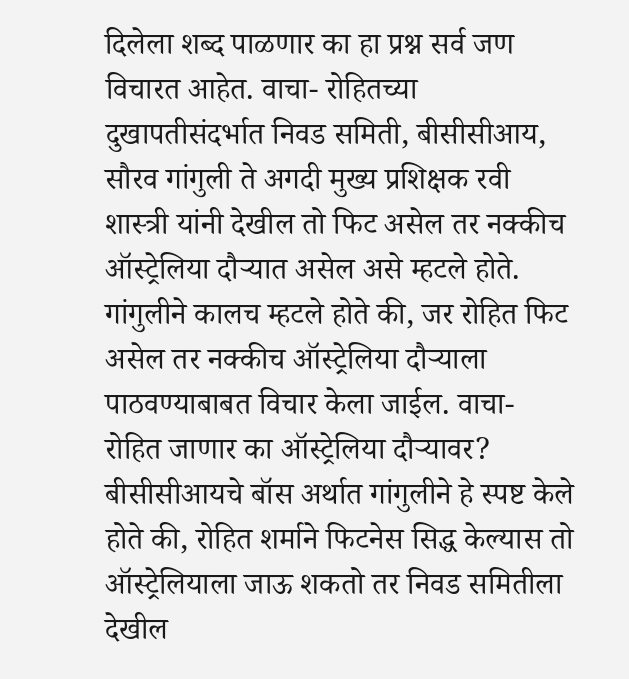दिलेला शब्द पाळणार का हा प्रश्न सर्व जण विचारत आहेत. वाचा- रोहितच्या दुखापतीसंदर्भात निवड समिती, बीसीसीआय, सौरव गांगुली ते अगदी मुख्य प्रशिक्षक रवी शास्त्री यांनी देखील तो फिट असेल तर नक्कीच ऑस्ट्रेलिया दौऱ्यात असेल असे म्हटले होते. गांगुलीने कालच म्हटले होते की, जर रोहित फिट असेल तर नक्कीच ऑस्ट्रेलिया दौऱ्याला पाठवण्याबाबत विचार केला जाईल. वाचा- रोहित जाणार का ऑस्ट्रेलिया दौऱ्यावर? बीसीसीआयचे बॉस अर्थात गांगुलीने हे स्पष्ट केले होते की, रोहित शर्माने फिटनेस सिद्ध केल्यास तो ऑस्ट्रेलियाला जाऊ शकतो तर निवड समितीला देखील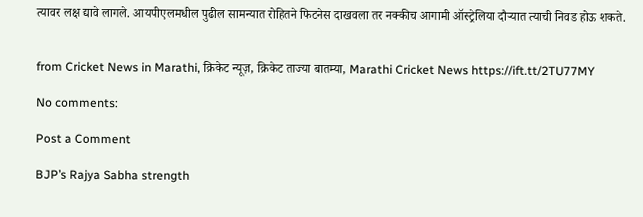त्यावर लक्ष द्यावे लागले. आयपीएलमधील पुढील सामन्यात रोहितने फिटनेस दाखवला तर नक्कीच आगामी ऑस्ट्रेलिया दौऱ्यात त्याची निवड होऊ शकते.


from Cricket News in Marathi, क्रिकेट न्यूज़, क्रिकेट ताज्या बातम्या, Marathi Cricket News https://ift.tt/2TU77MY

No comments:

Post a Comment

BJP’s Rajya Sabha strength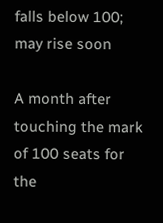falls below 100; may rise soon

A month after touching the mark of 100 seats for the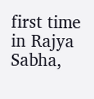first time in Rajya Sabha,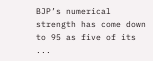BJP’s numerical strength has come down to 95 as five of its ...